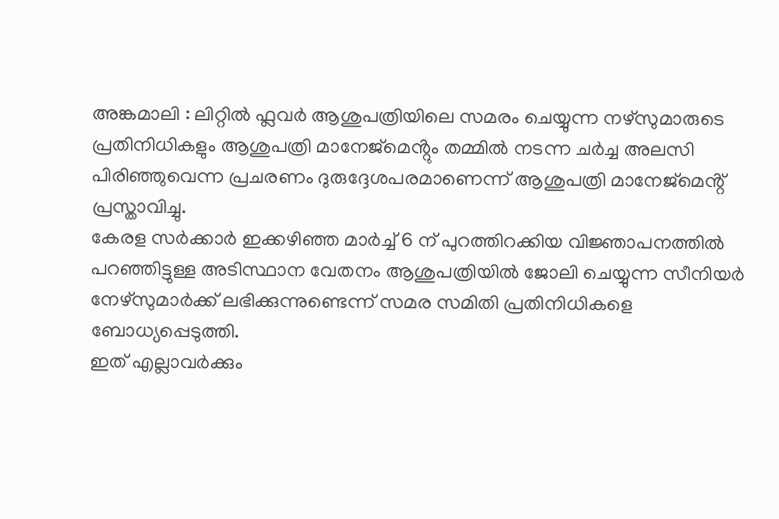അങ്കമാലി : ലിറ്റിൽ ഫ്ലവർ ആശുപത്രിയിലെ സമരം ചെയ്യുന്ന നഴ്സുമാരുടെ പ്രതിനിധികളും ആശുപത്രി മാനേജ്മെൻ്റും തമ്മിൽ നടന്ന ചർച്ച അലസി പിരിഞ്ഞുവെന്ന പ്രചരണം ദുരുദ്ദേശപരമാണെന്ന് ആശുപത്രി മാനേജ്മെൻ്റ് പ്രസ്താവിച്ചു.
കേരള സർക്കാർ ഇക്കഴിഞ്ഞ മാർച്ച് 6 ന് പുറത്തിറക്കിയ വിജ്ഞാപനത്തിൽ പറഞ്ഞിട്ടുള്ള അടിസ്ഥാന വേതനം ആശുപത്രിയിൽ ജോലി ചെയ്യുന്ന സീനിയർ നേഴ്സുമാർക്ക് ലഭിക്കുന്നുണ്ടെന്ന് സമര സമിതി പ്രതിനിധികളെ ബോധ്യപ്പെടുത്തി.
ഇത് എല്ലാവർക്കും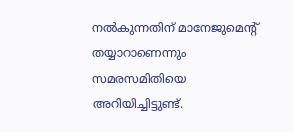നൽകുന്നതിന് മാനേജുമെൻ്റ് തയ്യാറാണെന്നും സമരസമിതിയെ അറിയിച്ചിട്ടുണ്ട്.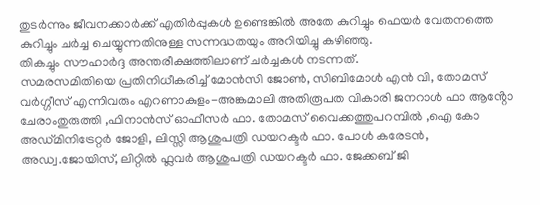തുടർന്നും ജീവനക്കാർക്ക് എതിർപ്പുകൾ ഉണ്ടെങ്കിൽ അതേ കുറിച്ചും ഫെയർ വേതനത്തെ കുറിച്ചും ചർച്ച ചെയ്യുന്നതിനുള്ള സന്നദ്ധതയും അറിയിച്ചു കഴിഞ്ഞു.
തികച്ചും സൗഹാർദ്ദ അന്തരീക്ഷത്തിലാണ് ചർച്ചകൾ നടന്നത്.
സമരസമിതിയെ പ്രതിനിധീകരിച്ച് മോൻസി ജോൺ, സിബിമോൾ എൻ വി, തോമസ് വർഗ്ഗീസ് എന്നിവരും എറണാകുളം-അങ്കമാലി അതിരൂപത വികാരി ജനറാൾ ഫാ ആൻ്റോ ചേരാംതുരുത്തി ,ഫിനാൻസ് ഓഫീസർ ഫാ. തോമസ് വൈക്കത്തുപറമ്പിൽ ,ഐ കോ അഡ്മിനിട്രേറ്റർ ജോളി, ലിസ്സി ആശുപത്രി ഡയറക്ടർ ഫാ. പോൾ കരേടൻ, അഡ്വ.ജോയിസ്, ലിറ്റിൽ ഫ്ലവർ ആശുപത്രി ഡയറക്ടർ ഫാ. ജേക്കബ് ജി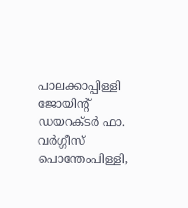പാലക്കാപ്പിള്ളി ജോയിൻ്റ് ഡയറക്ടർ ഫാ. വർഗ്ഗീസ് പൊന്തേംപിള്ളി,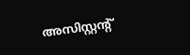അസിസ്റ്റൻ്റ്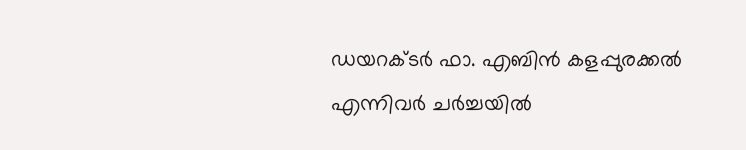ഡയറക്ടർ ഫാ. എബിൻ കളപ്പുരക്കൽ എന്നിവർ ചർച്ചയിൽ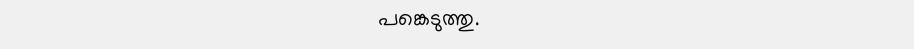പങ്കെടുത്തു.